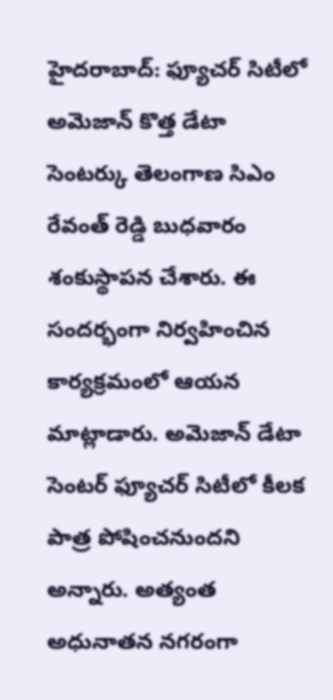హైదరాబాద్: ఫ్యూచర్ సిటీలో అమెజాన్ కొత్త డేటా సెంటర్కు తెలంగాణ సిఎం రేవంత్ రెడ్డి బుధవారం శంకుస్థాపన చేశారు. ఈ సందర్భంగా నిర్వహించిన కార్యక్రమంలో ఆయన మాట్లాడారు. అమెజాన్ డేటా సెంటర్ ఫ్యూచర్ సిటీలో కీలక పాత్ర పోషించనుందని అన్నారు. అత్యంత అధునాతన నగరంగా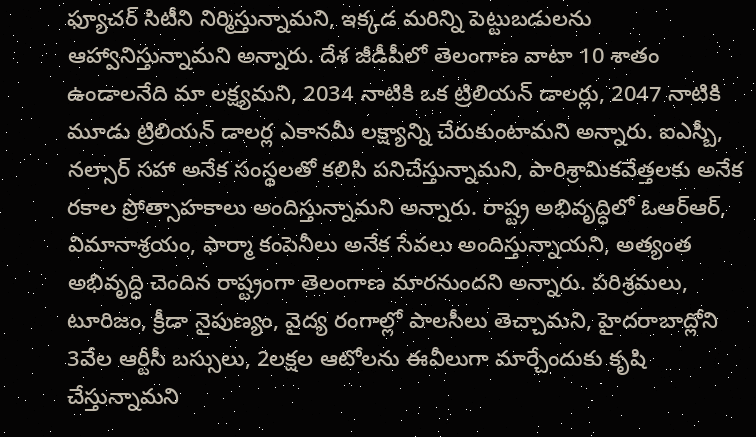ఫ్యూచర్ సిటీని నిర్మిస్తున్నామని, ఇక్కడ మరిన్ని పెట్టుబడులను ఆహ్వానిస్తున్నామని అన్నారు. దేశ జీడీపీలో తెలంగాణ వాటా 10 శాతం ఉండాలనేది మా లక్ష్యమని, 2034 నాటికి ఒక ట్రిలియన్ డాలర్లు, 2047 నాటికి మూడు ట్రిలియన్ డాలర్ల ఎకానమీ లక్ష్యాన్ని చేరుకుంటామని అన్నారు. ఐఎస్బీ, నల్సార్ సహా అనేక సంస్థలతో కలిసి పనిచేస్తున్నామని, పారిశ్రామికవేత్తలకు అనేక రకాల ప్రోత్సాహకాలు అందిస్తున్నామని అన్నారు. రాష్ట్ర అభివృద్ధిలో ఓఆర్ఆర్, విమానాశ్రయం, ఫార్మా కంపెనీలు అనేక సేవలు అందిస్తున్నాయని, అత్యంత అభివృద్ధి చెందిన రాష్ట్రంగా తెలంగాణ మారనుందని అన్నారు. పరిశ్రమలు, టూరిజం, క్రీడా నైపుణ్యం, వైద్య రంగాల్లో పాలసీలు తెచ్చామని, హైదరాబాద్లోని 3వేల ఆర్టీసీ బస్సులు, 2లక్షల ఆటోలను ఈవీలుగా మార్చేందుకు కృషి చేస్తున్నామని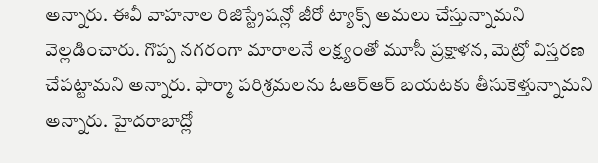అన్నారు. ఈవీ వాహనాల రిజిస్ట్రేషన్లో జీరో ట్యాక్స్ అమలు చేస్తున్నామని వెల్లడించారు. గొప్ప నగరంగా మారాలనే లక్ష్యంతో మూసీ ప్రక్షాళన, మెట్రో విస్తరణ చేపట్టామని అన్నారు. ఫార్మా పరిశ్రమలను ఓఆర్ఆర్ బయటకు తీసుకెళ్తున్నామని అన్నారు. హైదరాబాద్లో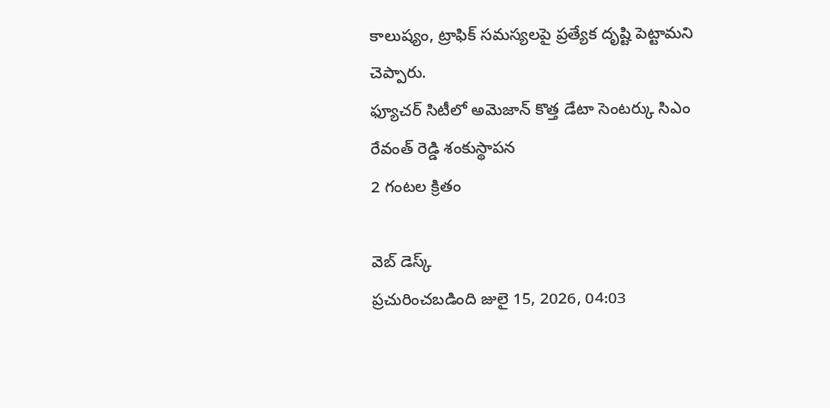కాలుష్యం, ట్రాఫిక్ సమస్యలపై ప్రత్యేక దృష్టి పెట్టామని చెప్పారు.
ఫ్యూచర్ సిటీలో అమెజాన్ కొత్త డేటా సెంటర్కు సిఎం రేవంత్ రెడ్డి శంకుస్థాపన
2 గంటల క్రితం

వెబ్ డెస్క్
ప్రచురించబడింది జులై 15, 2026, 04:03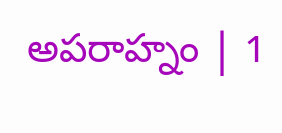అపరాహ్నం | 1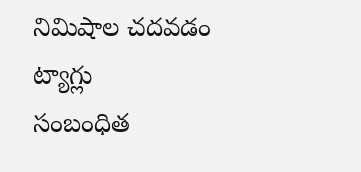నిమిషాల చదవడం
ట్యాగ్లు
సంబంధిత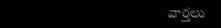వార్తలు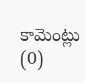కామెంట్లు (0)